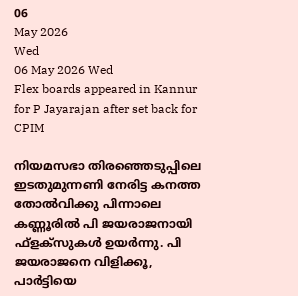06
May 2026
Wed
06 May 2026 Wed
Flex boards appeared in Kannur for P Jayarajan after set back for CPIM

നിയമസഭാ തിരഞ്ഞെടുപ്പിലെ ഇടതുമുന്നണി നേരിട്ട കനത്ത തോല്‍വിക്കു പിന്നാലെ കണ്ണൂരില്‍ പി ജയരാജനായി ഫ്‌ളക്‌സുകള്‍ ഉയര്‍ന്നു. പി ജയരാജനെ വിളിക്കൂ, പാര്‍ട്ടിയെ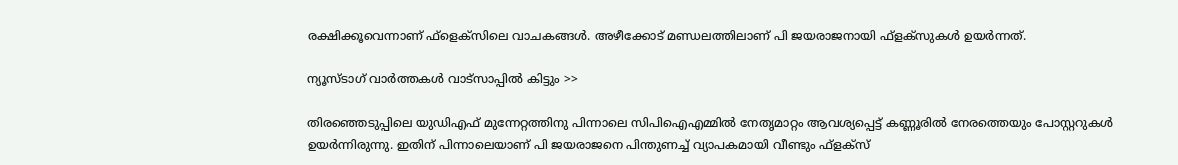രക്ഷിക്കൂവെന്നാണ് ഫ്ളെക്സിലെ വാചകങ്ങള്‍. അഴീക്കോട് മണ്ഡലത്തിലാണ് പി ജയരാജനായി ഫ്ളക്സുകള്‍ ഉയര്‍ന്നത്.

ന്യൂസ്ടാഗ് വാര്‍ത്തകള്‍ വാട്‌സാപ്പില്‍ കിട്ടും >>

തിരഞ്ഞെടുപ്പിലെ യുഡിഎഫ് മുന്നേറ്റത്തിനു പിന്നാലെ സിപിഐഎമ്മില്‍ നേതൃമാറ്റം ആവശ്യപ്പെട്ട് കണ്ണൂരില്‍ നേരത്തെയും പോസ്റ്ററുകള്‍ ഉയര്‍ന്നിരുന്നു. ഇതിന് പിന്നാലെയാണ് പി ജയരാജനെ പിന്തുണച്ച് വ്യാപകമായി വീണ്ടും ഫ്ളക്സ്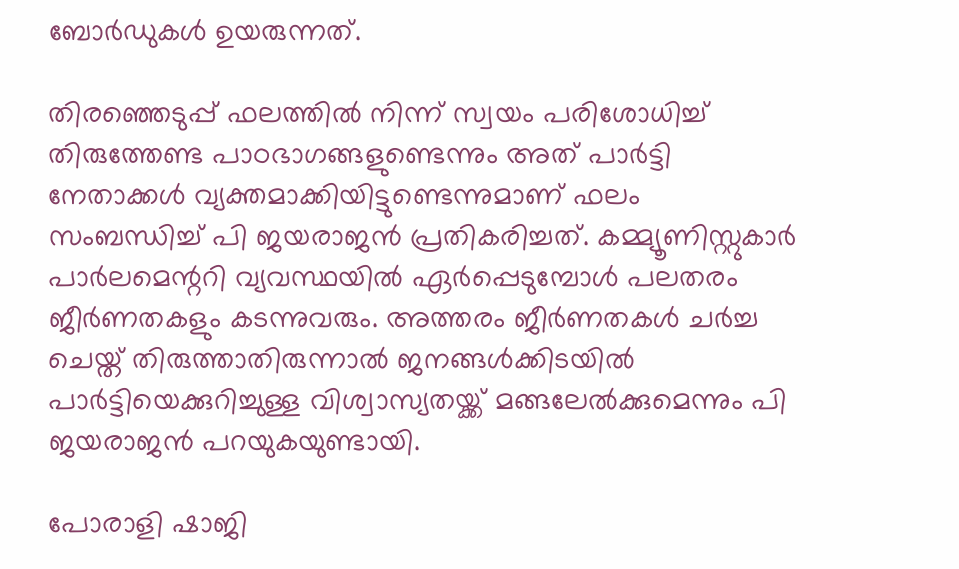ബോര്‍ഡുകള്‍ ഉയരുന്നത്.

തിരഞ്ഞെടുപ്പ് ഫലത്തില്‍ നിന്ന് സ്വയം പരിശോധിച്ച് തിരുത്തേണ്ട പാഠഭാഗങ്ങളുണ്ടെന്നും അത് പാര്‍ട്ടി നേതാക്കള്‍ വ്യക്തമാക്കിയിട്ടുണ്ടെന്നുമാണ് ഫലം സംബന്ധിച്ച് പി ജയരാജന്‍ പ്രതികരിച്ചത്. കമ്മ്യൂണിസ്റ്റുകാര്‍ പാര്‍ലമെന്ററി വ്യവസ്ഥയില്‍ ഏര്‍പ്പെടുമ്പോള്‍ പലതരം ജീര്‍ണതകളും കടന്നുവരും. അത്തരം ജീര്‍ണതകള്‍ ചര്‍ച്ച ചെയ്ത് തിരുത്താതിരുന്നാല്‍ ജനങ്ങള്‍ക്കിടയില്‍ പാര്‍ട്ടിയെക്കുറിച്ചുള്ള വിശ്വാസ്യതയ്ക്ക് മങ്ങലേല്‍ക്കുമെന്നും പി ജയരാജന്‍ പറയുകയുണ്ടായി.

പോരാളി ഷാജി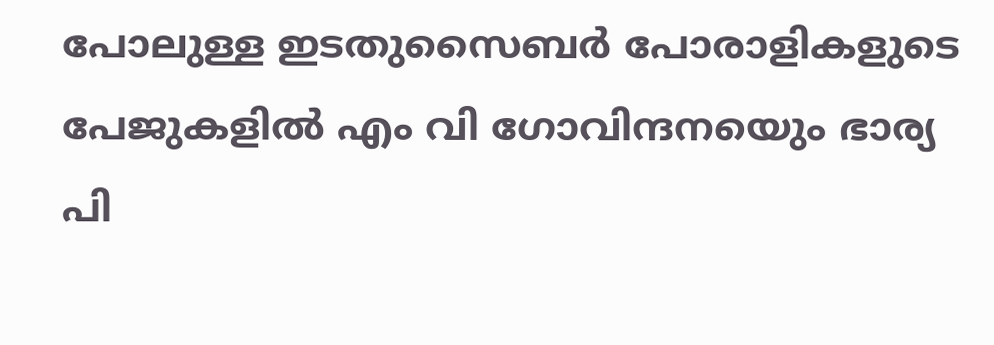പോലുള്ള ഇടതുസൈബര്‍ പോരാളികളുടെ പേജുകളില്‍ എം വി ഗോവിന്ദനയെും ഭാര്യ പി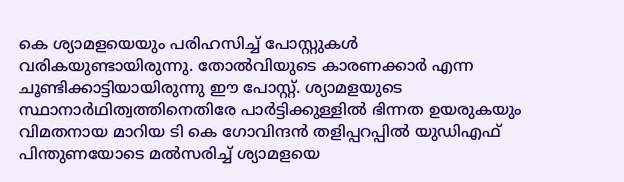കെ ശ്യാമളയെയും പരിഹസിച്ച് പോസ്റ്റുകള്‍ വരികയുണ്ടായിരുന്നു. തോല്‍വിയുടെ കാരണക്കാര്‍ എന്ന ചൂണ്ടിക്കാട്ടിയായിരുന്നു ഈ പോസ്റ്റ്. ശ്യാമളയുടെ സ്ഥാനാര്‍ഥിത്വത്തിനെതിരേ പാര്‍ട്ടിക്കുള്ളില്‍ ഭിന്നത ഉയരുകയും വിമതനായ മാറിയ ടി കെ ഗോവിന്ദന്‍ തളിപ്പറപ്പില്‍ യുഡിഎഫ് പിന്തുണയോടെ മല്‍സരിച്ച് ശ്യാമളയെ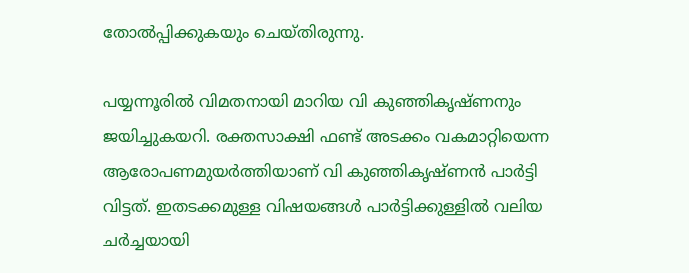തോല്‍പ്പിക്കുകയും ചെയ്തിരുന്നു.

പയ്യന്നൂരില്‍ വിമതനായി മാറിയ വി കുഞ്ഞികൃഷ്ണനും ജയിച്ചുകയറി. രക്തസാക്ഷി ഫണ്ട് അടക്കം വകമാറ്റിയെന്ന ആരോപണമുയര്‍ത്തിയാണ് വി കുഞ്ഞികൃഷ്ണന്‍ പാര്‍ട്ടി വിട്ടത്. ഇതടക്കമുള്ള വിഷയങ്ങള്‍ പാര്‍ട്ടിക്കുള്ളില്‍ വലിയ ചര്‍ച്ചയായി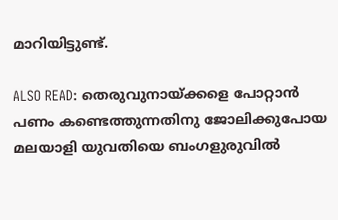മാറിയിട്ടുണ്ട്.

ALSO READ: തെരുവുനായ്ക്കളെ പോറ്റാന്‍ പണം കണ്ടെത്തുന്നതിനു ജോലിക്കുപോയ മലയാളി യുവതിയെ ബംഗളുരുവില്‍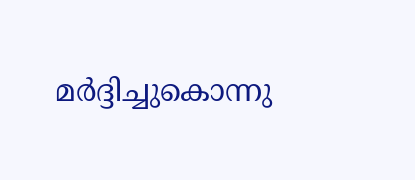മര്‍ദ്ദിച്ചുകൊന്നു